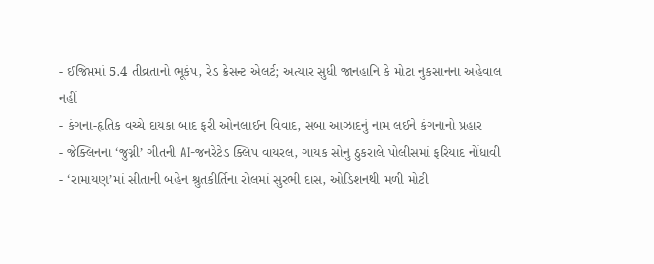- ઈજિપ્તમાં 5.4 તીવ્રતાનો ભૂકંપ, રેડ ક્રેસન્ટ એલર્ટ; અત્યાર સુધી જાનહાનિ કે મોટા નુકસાનના અહેવાલ નહીં
- કંગના-હૃતિક વચ્ચે દાયકા બાદ ફરી ઓનલાઈન વિવાદ, સબા આઝાદનું નામ લઈને કંગનાનો પ્રહાર
- જેક્લિનના ‘જુગ્ની’ ગીતની AI-જનરેટેડ ક્લિપ વાયરલ, ગાયક સોનુ ઠુકરાલે પોલીસમાં ફરિયાદ નોંધાવી
- ‘રામાયણ’માં સીતાની બહેન શ્રુતકીર્તિના રોલમાં સુરભી દાસ, ઓડિશનથી મળી મોટી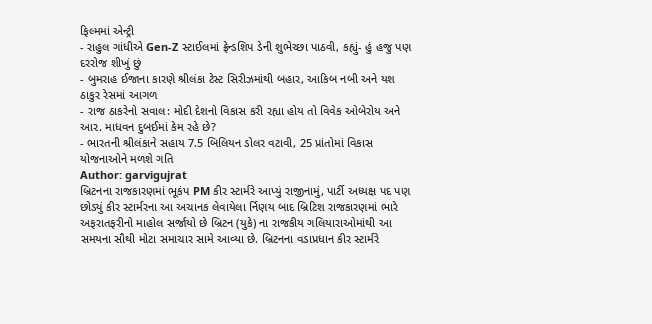ફિલ્મમાં એન્ટ્રી
- રાહુલ ગાંધીએ Gen-Z સ્ટાઈલમાં ફ્રેન્ડશિપ ડેની શુભેચ્છા પાઠવી, કહ્યું- હું હજુ પણ દરરોજ શીખું છું
- બુમરાહ ઈજાના કારણે શ્રીલંકા ટેસ્ટ સિરીઝમાંથી બહાર, આકિબ નબી અને યશ ઠાકુર રેસમાં આગળ
- રાજ ઠાકરેનો સવાલ: મોદી દેશનો વિકાસ કરી રહ્યા હોય તો વિવેક ઓબેરોય અને આર. માધવન દુબઈમાં કેમ રહે છે?
- ભારતની શ્રીલંકાને સહાય 7.5 બિલિયન ડોલર વટાવી, 25 પ્રાંતોમાં વિકાસ યોજનાઓને મળશે ગતિ
Author: garvigujrat
બ્રિટનના રાજકારણમાં ભૂકંપ PM કીર સ્ટાર્મરે આપ્યું રાજીનામું, પાર્ટી અધ્યક્ષ પદ પણ છોડ્યું કીર સ્ટાર્મરના આ અચાનક લેવાયેલા ર્નિણય બાદ બ્રિટિશ રાજકારણમાં ભારે અફરાતફરીનો માહોલ સર્જાયો છે બ્રિટન (યુકે) ના રાજકીય ગલિયારાઓમાંથી આ સમયના સૌથી મોટા સમાચાર સામે આવ્યા છે. બ્રિટનના વડાપ્રધાન કીર સ્ટાર્મરે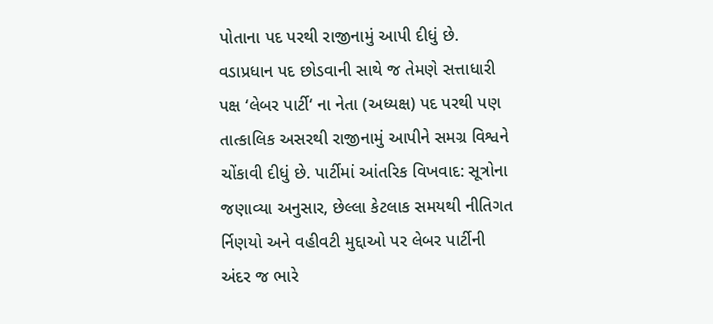પોતાના પદ પરથી રાજીનામું આપી દીધું છે. વડાપ્રધાન પદ છોડવાની સાથે જ તેમણે સત્તાધારી પક્ષ ‘લેબર પાર્ટી‘ ના નેતા (અધ્યક્ષ) પદ પરથી પણ તાત્કાલિક અસરથી રાજીનામું આપીને સમગ્ર વિશ્વને ચોંકાવી દીધું છે. પાર્ટીમાં આંતરિક વિખવાદ: સૂત્રોના જણાવ્યા અનુસાર, છેલ્લા કેટલાક સમયથી નીતિગત ર્નિણયો અને વહીવટી મુદ્દાઓ પર લેબર પાર્ટીની અંદર જ ભારે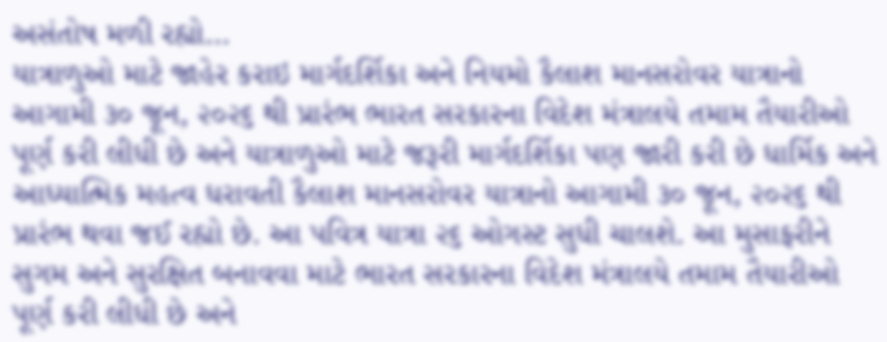અસંતોષ મળી રહ્યો…
યાત્રાળુઓ માટે જાહેર કરાઇ માર્ગદર્શિકા અને નિયમો કૈલાશ માનસરોવર યાત્રાનો આગામી ૩૦ જૂન, ૨૦૨૬ થી પ્રારંભ ભારત સરકારના વિદેશ મંત્રાલયે તમામ તૈયારીઓ પૂર્ણ કરી લીધી છે અને યાત્રાળુઓ માટે જરૂરી માર્ગદર્શિકા પણ જારી કરી છે ધાર્મિક અને આધ્યાત્મિક મહત્વ ધરાવતી કૈલાશ માનસરોવર યાત્રાનો આગામી ૩૦ જૂન, ૨૦૨૬ થી પ્રારંભ થવા જઈ રહ્યો છે. આ પવિત્ર યાત્રા ૨૬ ઓગસ્ટ સુધી ચાલશે. આ મુસાફરીને સુગમ અને સુરક્ષિત બનાવવા માટે ભારત સરકારના વિદેશ મંત્રાલયે તમામ તૈયારીઓ પૂર્ણ કરી લીધી છે અને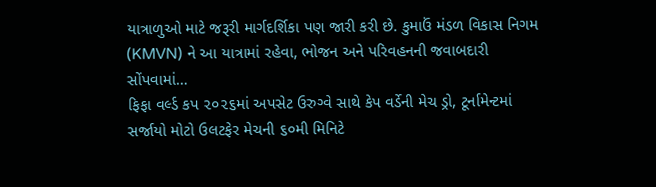યાત્રાળુઓ માટે જરૂરી માર્ગદર્શિકા પણ જારી કરી છે. કુમાઉં મંડળ વિકાસ નિગમ (KMVN) ને આ યાત્રામાં રહેવા, ભોજન અને પરિવહનની જવાબદારી સોંપવામાં…
ફિફા વર્લ્ડ કપ ૨૦૨૬માં અપસેટ ઉરુગ્વે સાથે કેપ વર્ડેની મેચ ડ્રો, ટૂર્નામેન્ટમાં સર્જાયો મોટો ઉલટફેર મેચની ૬૦મી મિનિટે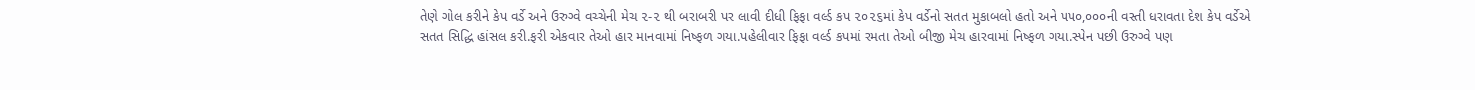તેણે ગોલ કરીને કેપ વર્ડે અને ઉરુગ્વે વચ્ચેની મેચ ૨-૨ થી બરાબરી પર લાવી દીધી ફિફા વર્લ્ડ કપ ૨૦૨૬માં કેપ વર્ડેનો સતત મુકાબલો હતો અને ૫૫૦,૦૦૦ની વસ્તી ધરાવતા દેશ કેપ વર્ડેએ સતત સિદ્ધિ હાંસલ કરી.ફરી એકવાર તેઓ હાર માનવામાં નિષ્ફળ ગયા.પહેલીવાર ફિફા વર્લ્ડ કપમાં રમતા તેઓ બીજી મેચ હારવામાં નિષ્ફળ ગયા.સ્પેન પછી ઉરુગ્વે પણ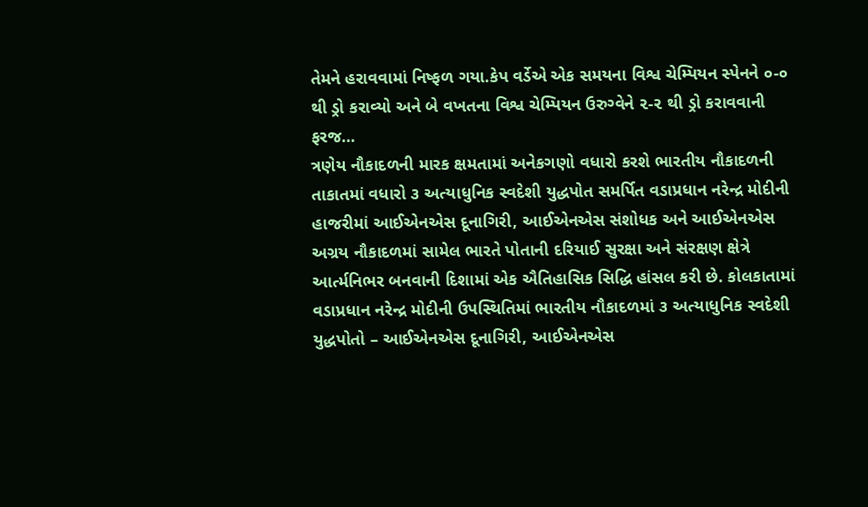તેમને હરાવવામાં નિષ્ફળ ગયા.કેપ વર્ડેએ એક સમયના વિશ્વ ચેમ્પિયન સ્પેનને ૦-૦ થી ડ્રો કરાવ્યો અને બે વખતના વિશ્વ ચેમ્પિયન ઉરુગ્વેને ૨-૨ થી ડ્રો કરાવવાની ફરજ…
ત્રણેય નૌકાદળની મારક ક્ષમતામાં અનેકગણો વધારો કરશે ભારતીય નૌકાદળની તાકાતમાં વધારો ૩ અત્યાધુનિક સ્વદેશી યુદ્ધપોત સમર્પિત વડાપ્રધાન નરેન્દ્ર મોદીની હાજરીમાં આઈએનએસ દૂનાગિરી, આઈએનએસ સંશોધક અને આઈએનએસ અગ્રય નૌકાદળમાં સામેલ ભારતે પોતાની દરિયાઈ સુરક્ષા અને સંરક્ષણ ક્ષેત્રે આર્ત્મનિભર બનવાની દિશામાં એક ઐતિહાસિક સિદ્ધિ હાંસલ કરી છે. કોલકાતામાં વડાપ્રધાન નરેન્દ્ર મોદીની ઉપસ્થિતિમાં ભારતીય નૌકાદળમાં ૩ અત્યાધુનિક સ્વદેશી યુદ્ધપોતો – આઈએનએસ દૂનાગિરી, આઈએનએસ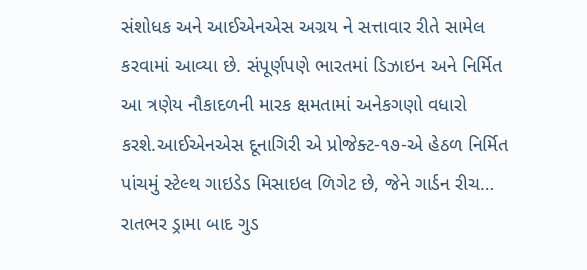સંશોધક અને આઈએનએસ અગ્રય ને સત્તાવાર રીતે સામેલ કરવામાં આવ્યા છે. સંપૂર્ણપણે ભારતમાં ડિઝાઇન અને નિર્મિત આ ત્રણેય નૌકાદળની મારક ક્ષમતામાં અનેકગણો વધારો કરશે.આઈએનએસ દૂનાગિરી એ પ્રોજેક્ટ-૧૭-એ હેઠળ નિર્મિત પાંચમું સ્ટેલ્થ ગાઇડેડ મિસાઇલ ળિગેટ છે, જેને ગાર્ડન રીચ…
રાતભર ડ્રામા બાદ ગુડ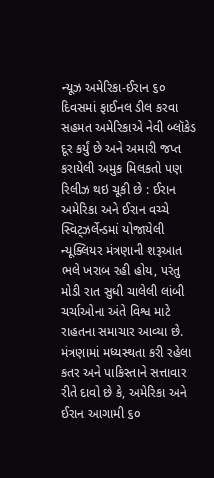ન્યૂઝ અમેરિકા-ઈરાન ૬૦ દિવસમાં ફાઈનલ ડીલ કરવા સહમત અમેરિકાએ નેવી બ્લૉકેડ દૂર કર્યું છે અને અમારી જપ્ત કરાયેલી અમુક મિલકતો પણ રિલીઝ થઇ ચૂકી છે : ઈરાન અમેરિકા અને ઈરાન વચ્ચે સ્વિટ્ઝર્લેન્ડમાં યોજાયેલી ન્યૂક્લિયર મંત્રણાની શરૂઆત ભલે ખરાબ રહી હોય, પરંતુ મોડી રાત સુધી ચાલેલી લાંબી ચર્ચાઓના અંતે વિશ્વ માટે રાહતના સમાચાર આવ્યા છે. મંત્રણામાં મધ્યસ્થતા કરી રહેલા કતર અને પાકિસ્તાને સત્તાવાર રીતે દાવો છે કે, અમેરિકા અને ઈરાન આગામી ૬૦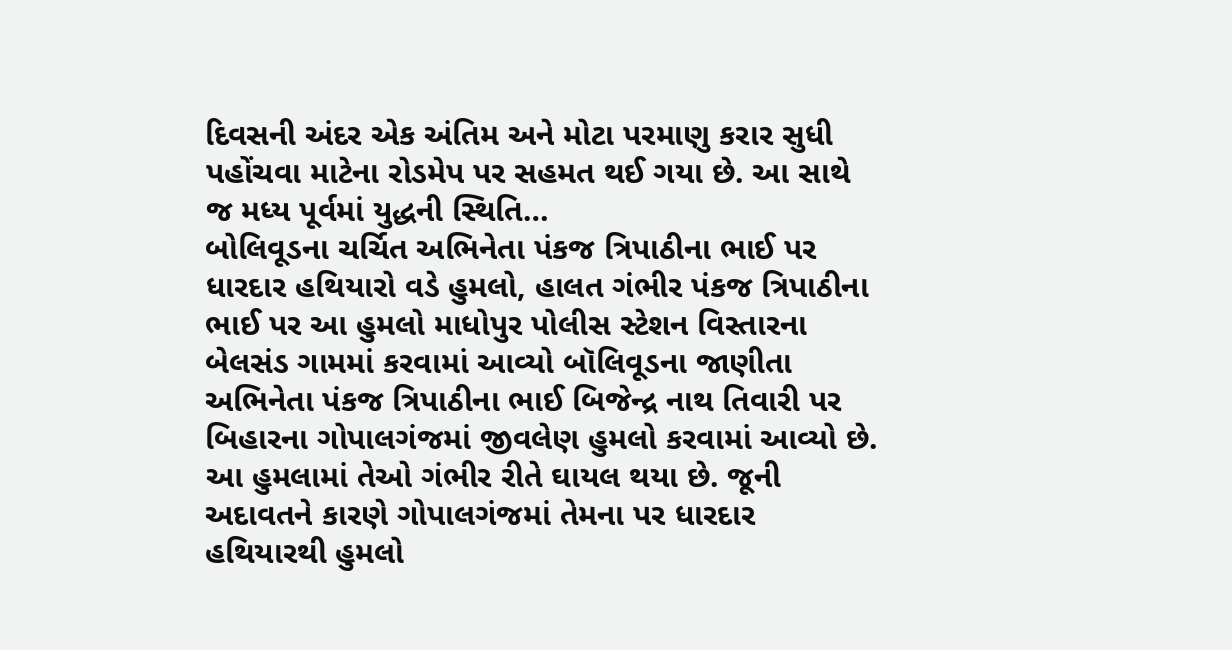દિવસની અંદર એક અંતિમ અને મોટા પરમાણુ કરાર સુધી પહોંચવા માટેના રોડમેપ પર સહમત થઈ ગયા છે. આ સાથે જ મધ્ય પૂર્વમાં યુદ્ધની સ્થિતિ…
બોલિવૂડના ચર્ચિત અભિનેતા પંકજ ત્રિપાઠીના ભાઈ પર ધારદાર હથિયારો વડે હુમલો, હાલત ગંભીર પંકજ ત્રિપાઠીના ભાઈ પર આ હુમલો માધોપુર પોલીસ સ્ટેશન વિસ્તારના બેલસંડ ગામમાં કરવામાં આવ્યો બૉલિવૂડના જાણીતા અભિનેતા પંકજ ત્રિપાઠીના ભાઈ બિજેન્દ્ર નાથ તિવારી પર બિહારના ગોપાલગંજમાં જીવલેણ હુમલો કરવામાં આવ્યો છે. આ હુમલામાં તેઓ ગંભીર રીતે ઘાયલ થયા છે. જૂની અદાવતને કારણે ગોપાલગંજમાં તેમના પર ધારદાર હથિયારથી હુમલો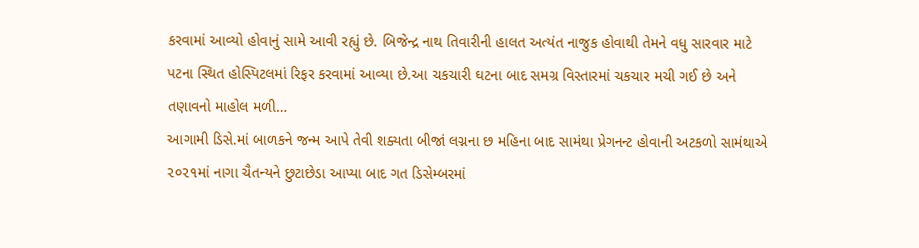કરવામાં આવ્યો હોવાનું સામે આવી રહ્યું છે. બિજેન્દ્ર નાથ તિવારીની હાલત અત્યંત નાજુક હોવાથી તેમને વધુ સારવાર માટે પટના સ્થિત હોસ્પિટલમાં રિફર કરવામાં આવ્યા છે.આ ચકચારી ઘટના બાદ સમગ્ર વિસ્તારમાં ચકચાર મચી ગઈ છે અને તણાવનો માહોલ મળી…
આગામી ડિસે.માં બાળકને જન્મ આપે તેવી શક્યતા બીજાં લગ્નના છ મહિના બાદ સામંથા પ્રેગનન્ટ હોવાની અટકળો સામંથાએ ૨૦૨૧માં નાગા ચૈતન્યને છુટાછેડા આપ્યા બાદ ગત ડિસેમ્બરમાં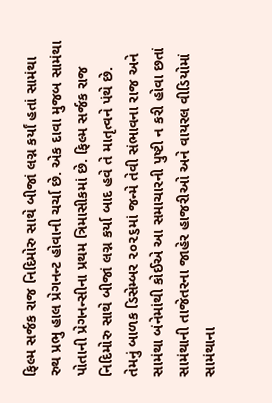ફિલ્મ સર્જક રાજ નિદિમોરુ સાથે બીજાં લગ્ન કર્યાં હતાં સામંથા રુથ પ્રભુ હાલ પ્રેગનન્ટ હોવાની ચર્ચા છે. એક દાવા મુજબ સામંથા પોતાની પ્રેગનન્સીના પ્રથમ ત્રિમાસીકમાં છે. ફિલ્મ સર્જક રાજ નિદિમોરુ સાથે બીજાં લગ્ન કર્યા બાદ હવે તે માતૃત્વને પંથે છે. તેમનું બાળક ડિસેમ્બર ૨૦૨૬માં જન્મે તેવી સંભાવના રાજ અને સામંથા બંનેમાંથી કોઈએ આ સમાચારની પુષ્ટી ન કરી હોવા છતાં સામંથાની તાજેતરના જાહેર હાજરીઓ અને વાયરલ વીડિયોમાં સામંથાના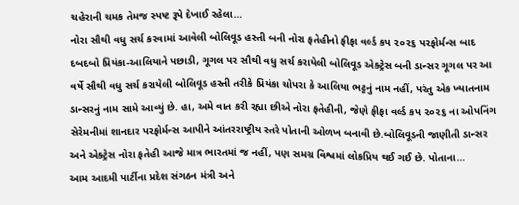ચહેરાની ચમક તેમજ સ્પષ્ટ રૂપે દેખાઈ રહેલા…
નોરા સૌથી વધુ સર્ચ કરવામાં આવેલી બોલિવૂડ હસ્તી બની નોરા ફતેહીનો ફીફા વર્લ્ડ કપ ૨૦૨૬ પરફોર્મન્સ બાદ દબદબો પ્રિયંકા-આલિયાને પછાડી, ગૂગલ પર સૌથી વધુ સર્ચ કરાયેલી બોલિવૂડ એક્ટ્રેસ બની ડાન્સર ગૂગલ પર આ વર્ષે સૌથી વધુ સર્ચ કરાયેલી બોલિવૂડ હસ્તી તરીકે પ્રિયંકા ચોપરા કે આલિયા ભટ્ટનું નામ નહીં, પરંતુ એક ખ્યાતનામ ડાન્સરનું નામ સામે આવ્યું છે. હા, અમે વાત કરી રહ્યા છીએ નોરા ફતેહીની, જેણે ફીફા વર્લ્ડ કપ ૨૦૨૬ ના ઓપનિંગ સેરેમનીમાં શાનદાર પરફોર્મન્સ આપીને આંતરરાષ્ટ્રીય સ્તરે પોતાની ઓળખ બનાવી છે.બોલિવૂડની જાણીતી ડાન્સર અને એક્ટ્રેસ નોરા ફતેહી આજે માત્ર ભારતમાં જ નહીં, પણ સમગ્ર વિશ્વમાં લોકપ્રિય થઈ ગઈ છે. પોતાના…
આમ આદમી પાર્ટીના પ્રદેશ સંગઠન મંત્રી અને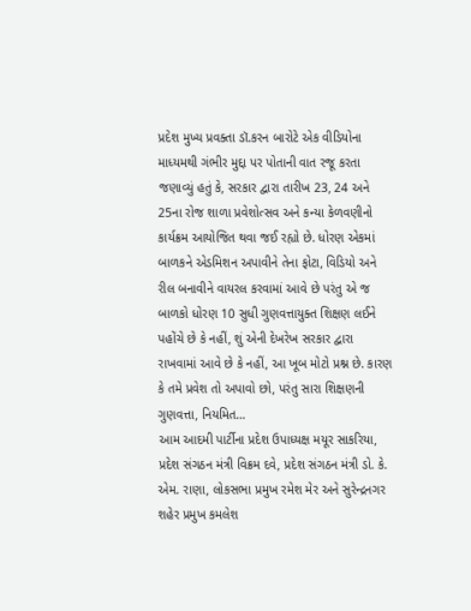પ્રદેશ મુખ્ય પ્રવક્તા ડૉ.કરન બારોટે એક વીડિયોના માધ્યમથી ગંભીર મુદ્દા પર પોતાની વાત રજૂ કરતા જણાવ્યું હતું કે, સરકાર દ્વારા તારીખ 23, 24 અને 25ના રોજ શાળા પ્રવેશોત્સવ અને કન્યા કેળવણીનો કાર્યક્રમ આયોજિત થવા જઈ રહ્યો છે. ધોરણ એકમાં બાળકને એડમિશન અપાવીને તેના ફોટા, વિડિયો અને રીલ બનાવીને વાયરલ કરવામાં આવે છે પરંતુ એ જ બાળકો ધોરણ 10 સુધી ગુણવત્તાયુક્ત શિક્ષણ લઈને પહોંચે છે કે નહીં, શું એની દેખરેખ સરકાર દ્વારા રાખવામાં આવે છે કે નહીં, આ ખૂબ મોટો પ્રશ્ન છે. કારણ કે તમે પ્રવેશ તો અપાવો છો, પરંતુ સારા શિક્ષણની ગુણવત્તા, નિયમિત…
આમ આદમી પાર્ટીના પ્રદેશ ઉપાધ્યક્ષ મયૂર સાકરિયા, પ્રદેશ સંગઠન મંત્રી વિક્રમ દવે, પ્રદેશ સંગઠન મંત્રી ડો. કે. એમ. રાણા, લોકસભા પ્રમુખ રમેશ મેર અને સુરેન્દ્રનગર શહેર પ્રમુખ કમલેશ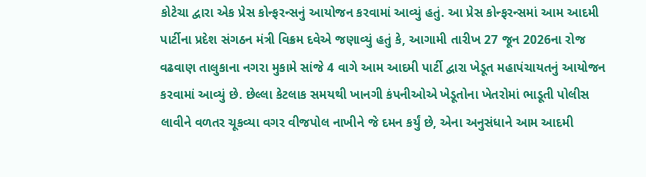કોટેચા દ્વારા એક પ્રેસ કોન્ફરન્સનું આયોજન કરવામાં આવ્યું હતું. આ પ્રેસ કોન્ફરન્સમાં આમ આદમી પાર્ટીના પ્રદેશ સંગઠન મંત્રી વિક્રમ દવેએ જણાવ્યું હતું કે, આગામી તારીખ 27 જૂન 2026ના રોજ વઢવાણ તાલુકાના નગરા મુકામે સાંજે 4 વાગે આમ આદમી પાર્ટી દ્વારા ખેડૂત મહાપંચાયતનું આયોજન કરવામાં આવ્યું છે. છેલ્લા કેટલાક સમયથી ખાનગી કંપનીઓએ ખેડૂતોના ખેતરોમાં ભાડૂતી પોલીસ લાવીને વળતર ચૂકવ્યા વગર વીજપોલ નાખીને જે દમન કર્યું છે, એના અનુસંધાને આમ આદમી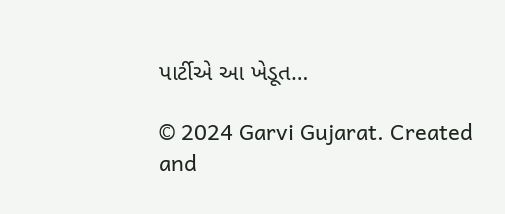પાર્ટીએ આ ખેડૂત…

© 2024 Garvi Gujarat. Created and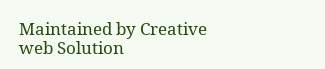Maintained by Creative web Solution